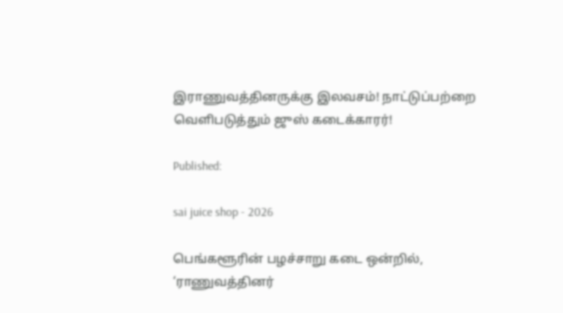இராணுவத்தினருக்கு இலவசம்! நாட்டுப்பற்றை வெளிபடுத்தும் ஜுஸ் கடைக்காரர்!

Published:

sai juice shop - 2026

பெங்களூரின் பழச்சாறு கடை ஒன்றில், ‘ராணுவத்தினர்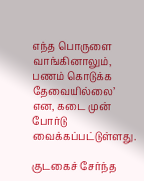எந்த பொருளை வாங்கினாலும், பணம் கொடுக்க தேவையில்லை’ என, கடை முன் போர்டு வைக்கப்பட்டுள்ளது.

குடகைச் சேர்ந்த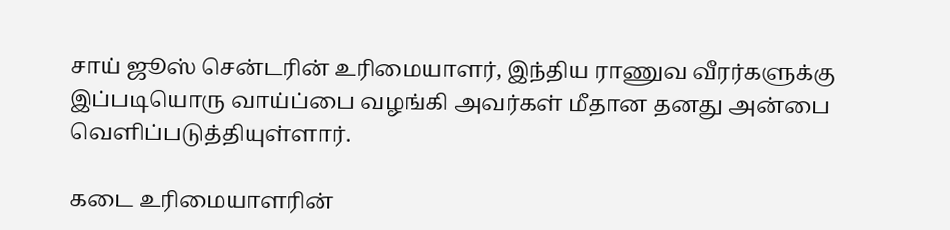சாய் ஜூஸ் சென்டரின் உரிமையாளர், இந்திய ராணுவ வீரர்களுக்கு இப்படியொரு வாய்ப்பை வழங்கி அவர்கள் மீதான தனது அன்பை வெளிப்படுத்தியுள்ளார்.

கடை உரிமையாளரின்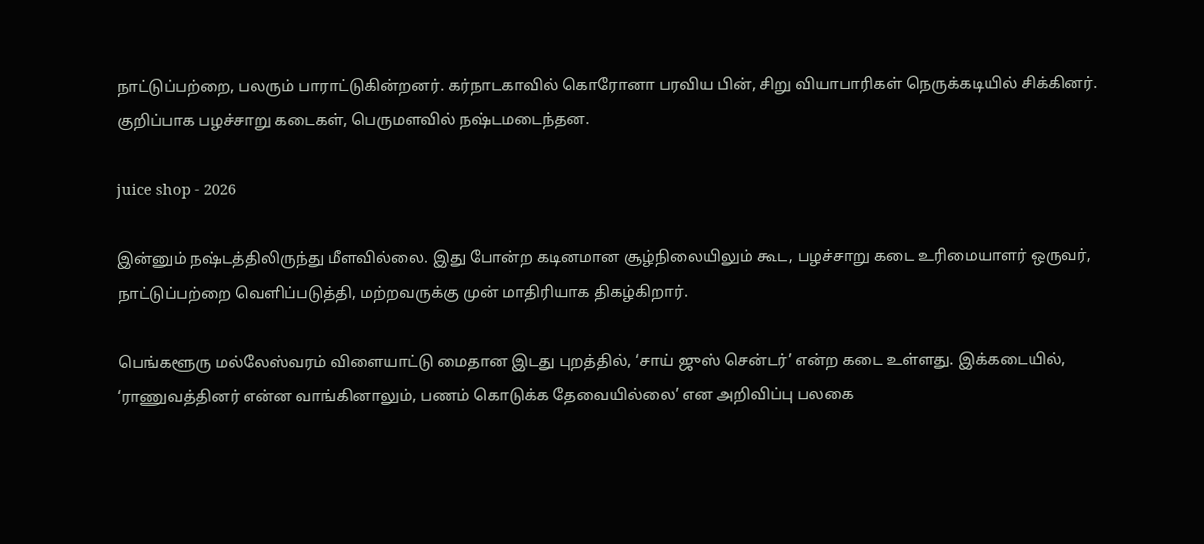நாட்டுப்பற்றை, பலரும் பாராட்டுகின்றனர். கர்நாடகாவில் கொரோனா பரவிய பின், சிறு வியாபாரிகள் நெருக்கடியில் சிக்கினர். குறிப்பாக பழச்சாறு கடைகள், பெருமளவில் நஷ்டமடைந்தன.

juice shop - 2026

இன்னும் நஷ்டத்திலிருந்து மீளவில்லை. இது போன்ற கடினமான சூழ்நிலையிலும் கூட, பழச்சாறு கடை உரிமையாளர் ஒருவர், நாட்டுப்பற்றை வெளிப்படுத்தி, மற்றவருக்கு முன் மாதிரியாக திகழ்கிறார்.

பெங்களூரு மல்லேஸ்வரம் விளையாட்டு மைதான இடது புறத்தில், ‘சாய் ஜுஸ் சென்டர்’ என்ற கடை உள்ளது. இக்கடையில், ‘ராணுவத்தினர் என்ன வாங்கினாலும், பணம் கொடுக்க தேவையில்லை’ என அறிவிப்பு பலகை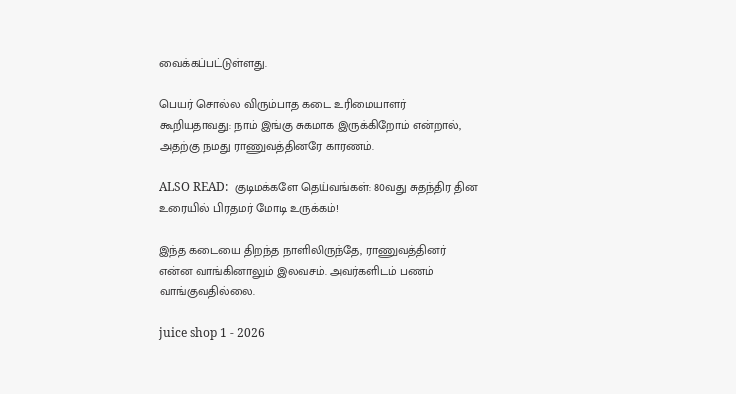வைக்கப்பட்டுள்ளது.

பெயர் சொல்ல விரும்பாத கடை உரிமையாளர் கூறியதாவது: நாம் இங்கு சுகமாக இருக்கிறோம் என்றால், அதற்கு நமது ராணுவத்தினரே காரணம்.

ALSO READ:  குடிமக்களே தெய்வங்கள்: 80வது சுதந்திர தின உரையில் பிரதமர் மோடி உருக்கம்!

இந்த கடையை திறந்த நாளிலிருந்தே, ராணுவத்தினர் என்ன வாங்கினாலும் இலவசம். அவர்களிடம் பணம் வாங்குவதில்லை.

juice shop 1 - 2026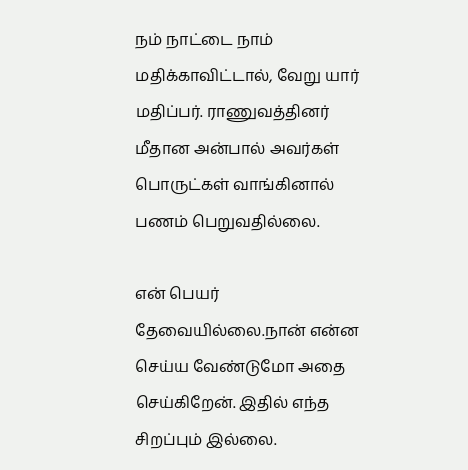நம் நாட்டை நாம் மதிக்காவிட்டால், வேறு யார் மதிப்பர். ராணுவத்தினர் மீதான அன்பால் அவர்கள் பொருட்கள் வாங்கினால் பணம் பெறுவதில்லை.

என் பெயர் தேவையில்லை.நான் என்ன செய்ய வேண்டுமோ அதை செய்கிறேன். இதில் எந்த சிறப்பும் இல்லை.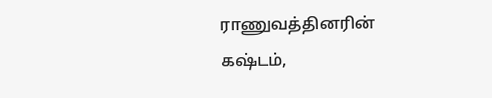ராணுவத்தினரின் கஷ்டம்,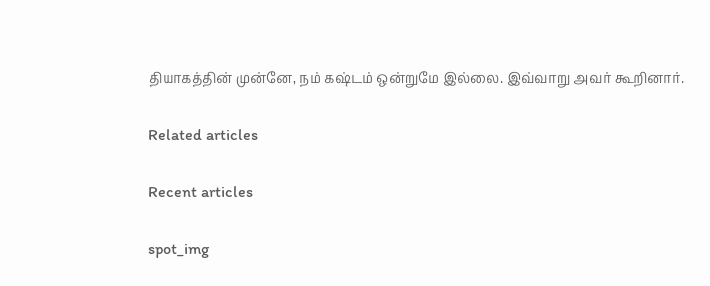தியாகத்தின் முன்னே, நம் கஷ்டம் ஒன்றுமே இல்லை. இவ்வாறு அவர் கூறினார்.

Related articles

Recent articles

spot_img